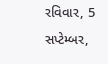રવિવાર, 5 સપ્ટેમ્બર,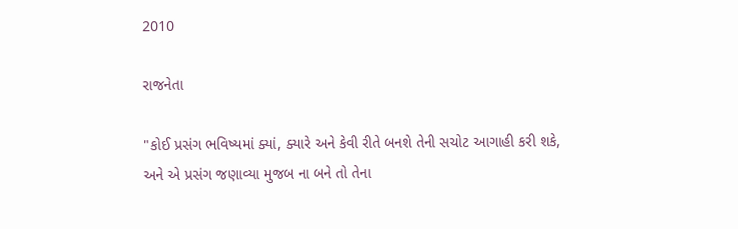2010

રાજનેતા

"કોઈ પ્રસંગ ભવિષ્યમાં ક્યાં, ક્યારે અને કેવી રીતે બનશે તેની સચોટ આગાહી કરી શકે,
અને એ પ્રસંગ જણાવ્યા મુજબ ના બને તો તેના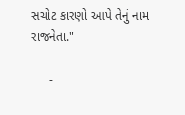સચોટ કારણો આપે તેનું નામ રાજનેતા."

     -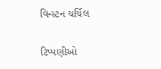વિન્સ્ટન ચર્ચિલ

ટિપ્પણીઓ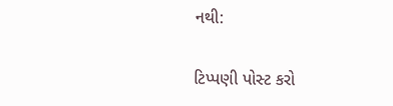નથી:

ટિપ્પણી પોસ્ટ કરો